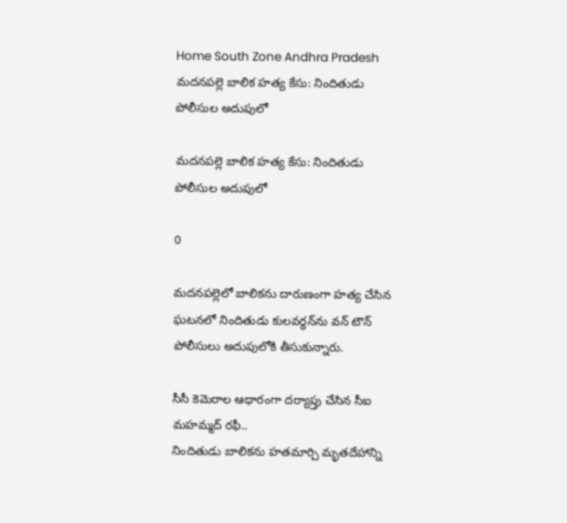Home South Zone Andhra Pradesh మదనపల్లె బాలిక హత్య కేసు: నిందితుడు పోలీసుల అదుపులో

మదనపల్లె బాలిక హత్య కేసు: నిందితుడు పోలీసుల అదుపులో

0

మదనపల్లెలో బాలికను దారుణంగా హత్య చేసిన ఘటనలో నిందితుడు కులవర్ధన్‌ను వన్ టౌన్ పోలీసులు అదుపులోకి తీసుకున్నారు.

సీసీ కెమెరాల ఆధారంగా దర్యాప్తు చేసిన సీఐ మహమ్మద్ రఫీ..
నిందితుడు బాలికను హతమార్చి మృతదేహాన్ని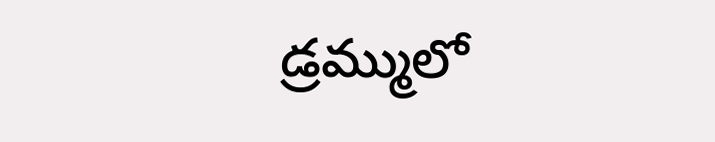డ్రమ్ములో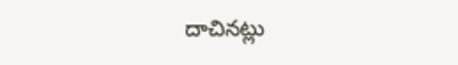దాచినట్లు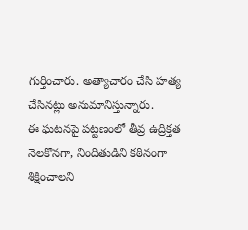గుర్తించారు. అత్యాచారం చేసి హత్య చేసినట్లు అనుమానిస్తున్నారు.
ఈ ఘటనపై పట్టణంలో తీవ్ర ఉద్రిక్తత నెలకొనగా, నిందితుడిని కఠినంగా శిక్షించాలని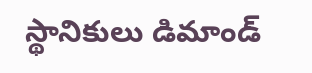స్థానికులు డిమాండ్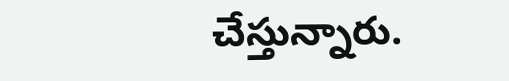చేస్తున్నారు.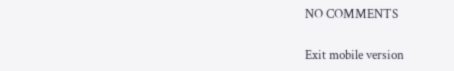NO COMMENTS

Exit mobile version